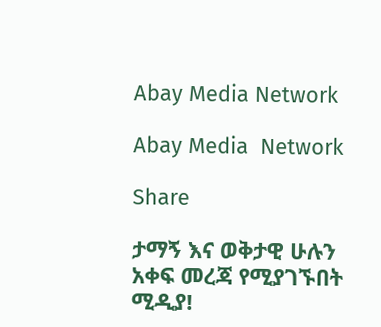Abay Media Network

Abay Media  Network

Share

ታማኝ እና ወቅታዊ ሁሉን አቀፍ መረጃ የሚያገኙበት ሚዲያ!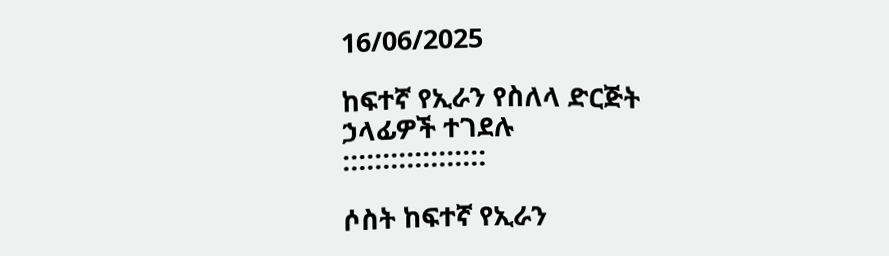16/06/2025

ከፍተኛ የኢራን የስለላ ድርጅት ኃላፊዎች ተገደሉ
::::::::::::::::::

ሶስት ከፍተኛ የኢራን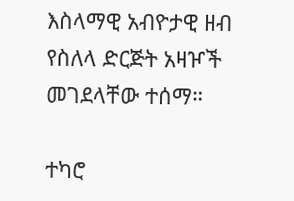እስላማዊ አብዮታዊ ዘብ የስለላ ድርጅት አዛዦች መገደላቸው ተሰማ።

ተካሮ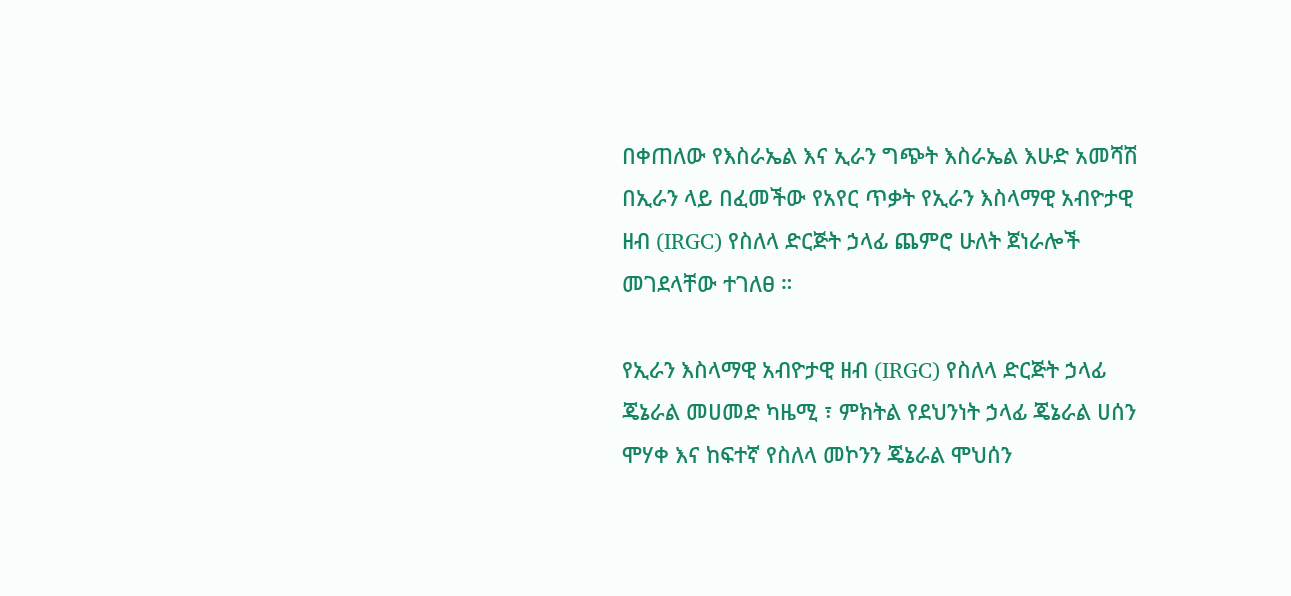በቀጠለው የእስራኤል እና ኢራን ግጭት እስራኤል እሁድ አመሻሽ በኢራን ላይ በፈመችው የአየር ጥቃት የኢራን እስላማዊ አብዮታዊ ዘብ (IRGC) የስለላ ድርጅት ኃላፊ ጨምሮ ሁለት ጀነራሎች መገደላቸው ተገለፀ ።

የኢራን እስላማዊ አብዮታዊ ዘብ (IRGC) የስለላ ድርጅት ኃላፊ ጄኔራል መሀመድ ካዜሚ ፣ ምክትል የደህንነት ኃላፊ ጄኔራል ሀሰን ሞሃቀ እና ከፍተኛ የስለላ መኮንን ጄኔራል ሞህሰን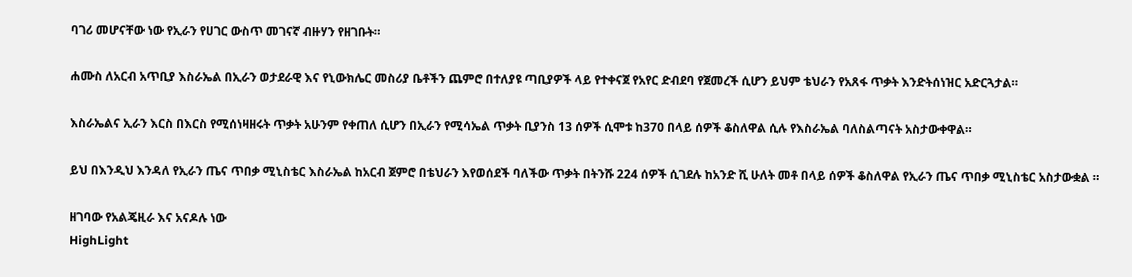ባገሪ መሆናቸው ነው የኢራን የሀገር ውስጥ መገናኛ ብዙሃን የዘገቡት።

ሐሙስ ለአርብ አጥቢያ እስራኤል በኢራን ወታደራዊ እና የኒውክሌር መስሪያ ቤቶችን ጨምሮ በተለያዩ ጣቢያዎች ላይ የተቀናጀ የአየር ድብደባ የጀመረች ሲሆን ይህም ቴህራን የአጸፋ ጥቃት እንድትሰነዝር አድርጓታል።

እስራኤልና ኢራን እርስ በእርስ የሚሰነዛዘሩት ጥቃት አሁንም የቀጠለ ሲሆን በኢራን የሚሳኤል ጥቃት ቢያንስ 13 ሰዎች ሲሞቱ ከ370 በላይ ሰዎች ቆስለዋል ሲሉ የእስራኤል ባለስልጣናት አስታውቀዋል።

ይህ በእንዲህ እንዳለ የኢራን ጤና ጥበቃ ሚኒስቴር እስራኤል ከአርብ ጀምሮ በቴህራን እየወሰደች ባለችው ጥቃት በትንሹ 224 ሰዎች ሲገደሉ ከአንድ ሺ ሁለት መቶ በላይ ሰዎች ቆስለዋል የኢራን ጤና ጥበቃ ሚኒስቴር አስታውቋል ።

ዘገባው የአልጄዚራ እና አናዶሉ ነው
HighLight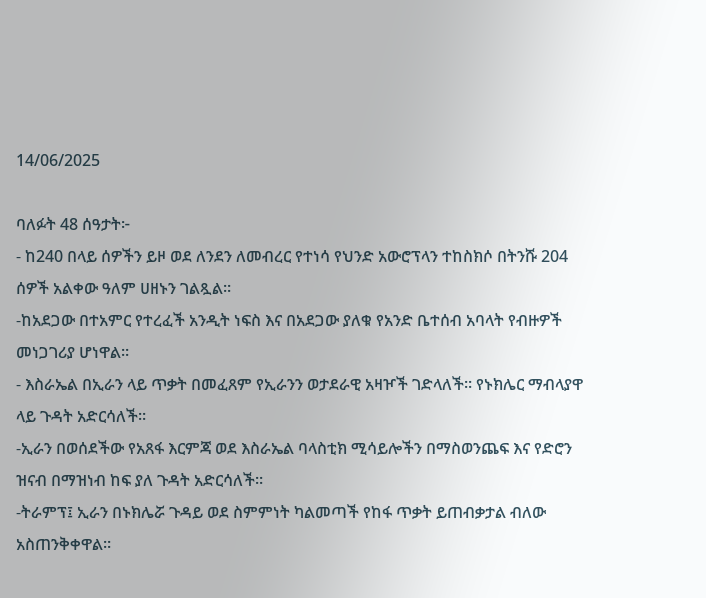14/06/2025

ባለፉት 48 ሰዓታት፦
- ከ240 በላይ ሰዎችን ይዞ ወደ ለንደን ለመብረር የተነሳ የህንድ አውሮፕላን ተከስክሶ በትንሹ 204 ሰዎች አልቀው ዓለም ሀዘኑን ገልጿል።
-ከአደጋው በተአምር የተረፈች አንዲት ነፍስ እና በአደጋው ያለቁ የአንድ ቤተሰብ አባላት የብዙዎች መነጋገሪያ ሆነዋል።
- እስራኤል በኢራን ላይ ጥቃት በመፈጸም የኢራንን ወታደራዊ አዛዦች ገድላለች። የኑክሌር ማብላያዋ ላይ ጉዳት አድርሳለች።
-ኢራን በወሰደችው የአጸፋ እርምጃ ወደ እስራኤል ባላስቲክ ሚሳይሎችን በማስወንጨፍ እና የድሮን ዝናብ በማዝነብ ከፍ ያለ ጉዳት አድርሳለች።
-ትራምፕ፤ ኢራን በኑክሌሯ ጉዳይ ወደ ስምምነት ካልመጣች የከፋ ጥቃት ይጠብቃታል ብለው አስጠንቅቀዋል።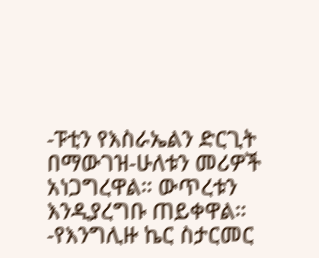-ፑቲን የእስራኤልን ድርጊት በማውገዝ-ሁለቱን መሪዎች አነጋግረዋል። ውጥረቱን እንዲያረግቡ ጠይቀዋል።
-የእንግሊዙ ኬር ስታርመር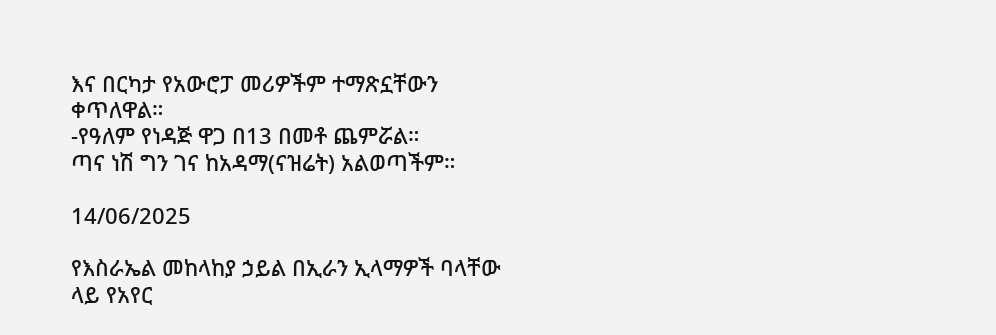እና በርካታ የአውሮፓ መሪዎችም ተማጽኗቸውን ቀጥለዋል።
-የዓለም የነዳጅ ዋጋ በ13 በመቶ ጨምሯል።
ጣና ነሽ ግን ገና ከአዳማ(ናዝሬት) አልወጣችም።

14/06/2025

የእስራኤል መከላከያ ኃይል በኢራን ኢላማዎች ባላቸው ላይ የአየር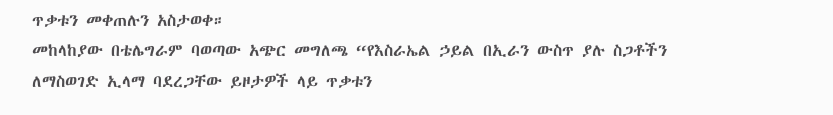ጥቃቱን መቀጠሉን አስታወቀ።
መከላከያው በቴሌግራም ባወጣው አጭር መግለጫ “የእስራኤል ኃይል በኢራን ውስጥ ያሉ ስጋቶችን ለማስወገድ ኢላማ ባደረጋቸው ይዞታዎች ላይ ጥቃቱን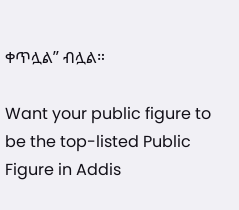ቀጥሏል” ብሏል።

Want your public figure to be the top-listed Public Figure in Addis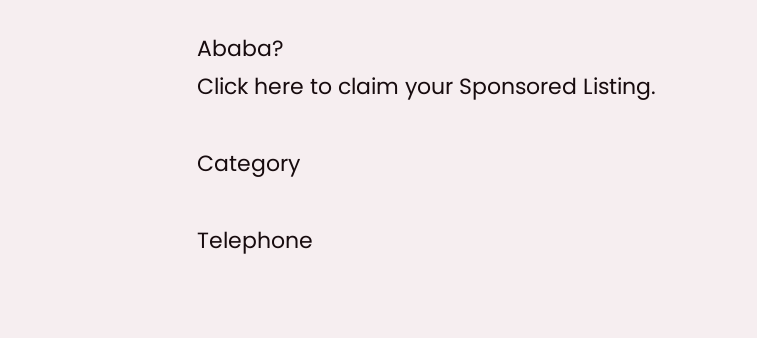Ababa?
Click here to claim your Sponsored Listing.

Category

Telephone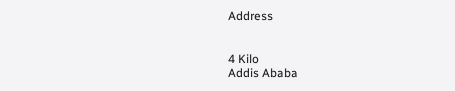Address


4 Kilo
Addis Ababa